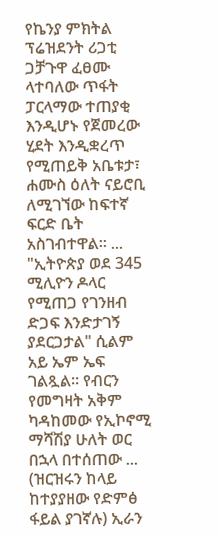የኬንያ ምክትል ፕሬዝደንት ሪጋቲ ጋቻጉዋ ፈፀሙ ላተባለው ጥፋት ፓርላማው ተጠያቂ እንዲሆኑ የጀመረው ሂደት እንዲቋረጥ የሚጠይቅ አቤቱታ፣ ሐሙስ ዕለት ናይሮቢ ለሚገኘው ከፍተኛ ፍርድ ቤት አስገብተዋል። ...
"ኢትዮጵያ ወደ 345 ሚሊዮን ዶላር የሚጠጋ የገንዘብ ድጋፍ እንድታገኝ ያደርጋታል" ሲልም አይ ኤም ኤፍ ገልጿል። የብርን የመግዛት አቅም ካዳከመው የኢኮኖሚ ማሻሽያ ሁለት ወር በኋላ በተሰጠው ...
(ዝርዝሩን ከላይ ከተያያዘው የድምፅ ፋይል ያገኛሉ) ኢራን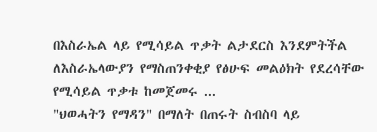በእስራኤል ላይ የሚሳይል ጥቃት ልታደርስ እንደምትችል ለእስራኤላውያን የማስጠንቀቂያ የፅሁፍ መልዕክት የደረሳቸው የሚሳይል ጥቃቱ ከመጀመሩ ...
"ህወሓትን የማዳን" በማለት በጠሩት ስብስባ ላይ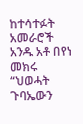ከተሳተፉት አመራሮች አንዱ አቶ በየነ መክሩ “ህወሓት ጉባኤውን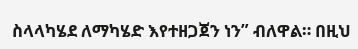ስላላካሄደ ለማካሄድ እየተዘጋጀን ነን” ብለዋል። በዚህ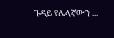ጉዳይ የሌላኛውን ...